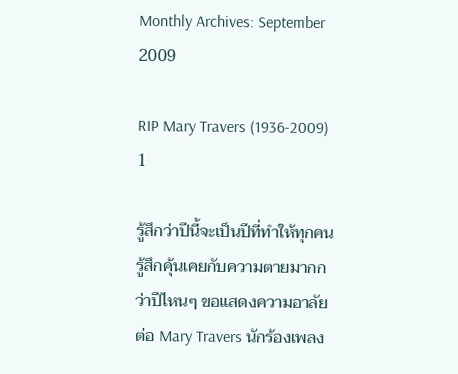Monthly Archives: September 2009

RIP Mary Travers (1936-2009) 1

รู้สึกว่าปีนี้จะเป็นปีที่ทำให้ทุกคนรู้สึกคุ้นเคยกับความตายมากกว่าปีไหนๆ ขอแสดงความอาลัยต่อ Mary Travers นักร้องเพลง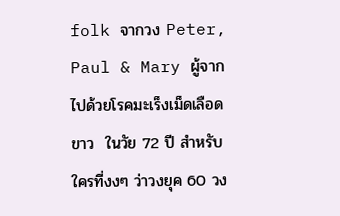folk จากวง Peter, Paul & Mary ผู้จากไปด้วยโรคมะเร็งเม็ดเลือดขาว  ในวัย 72 ปี สำหรับใครที่งงๆ ว่าวงยุค 60 วง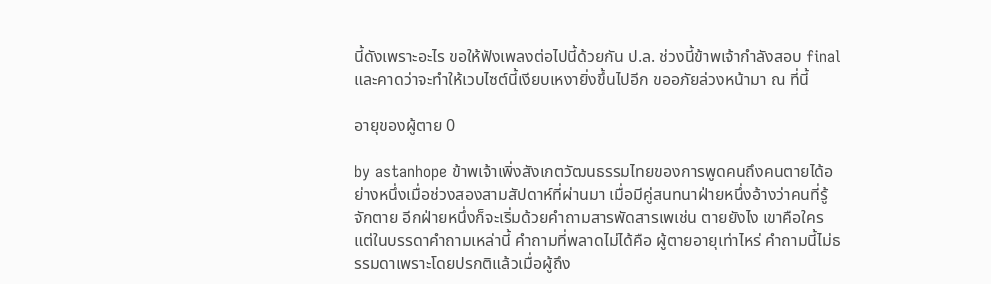นี้ดังเพราะอะไร ขอให้ฟังเพลงต่อไปนี้ด้วยกัน ป.ล. ช่วงนี้ข้าพเจ้ากำลังสอบ final และคาดว่าจะทำให้เวบไซต์นี้เงียบเหงายิ่งขึ้นไปอีก ขออภัยล่วงหน้ามา ณ ที่นี้

อายุของผู้ตาย 0

by astanhope ข้าพเจ้าเพิ่งสังเกตวัฒนธรรมไทยของการพูดคนถึงคนตายได้อย่างหนึ่งเมื่อช่วงสองสามสัปดาห์ที่ผ่านมา เมื่อมีคู่สนทนาฝ่ายหนึ่งอ้างว่าคนที่รู้จักตาย อีกฝ่ายหนึ่งก็จะเริ่มด้วยคำถามสารพัดสารเพเช่น ตายยังไง เขาคือใคร แต่ในบรรดาคำถามเหล่านี้ คำถามที่พลาดไม่ได้คือ ผู้ตายอายุเท่าไหร่ คำถามนี้ไม่ธรรมดาเพราะโดยปรกติแล้วเมื่อผู้ถึง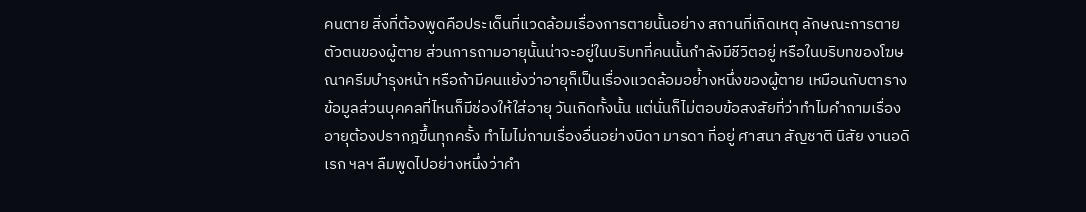คนตาย สิ่งที่ต้องพูดคือประเด็นที่แวดล้อมเรื่องการตายนั้นอย่าง สถานที่เกิดเหตุ ลักษณะการตาย ตัวตนของผู้ตาย ส่วนการถามอายุนั้นน่าจะอยู่ในบริบทที่คนนั้นกำลังมีชีวิตอยู่ หรือในบริบทของโฆษณาครีมบำรุงหน้า หรือถ้ามีคนแย้งว่าอายุก็เป็นเรื่องแวดล้อมอย่้างหนึ่งของผู้ตาย เหมือนกับตารางข้อมูลส่วนบุคคลที่ไหนก็มีช่องให้ใส่อายุ วันเกิดทั้งนั้น แต่นั่นก็ไม่ตอบข้อสงสัยที่ว่าทำไมคำถามเรื่องอายุต้องปรากฎขึ้นทุกครั้ง ทำไมไม่ถามเรื่องอื่นอย่างบิดา มารดา ที่อยู่ ศาสนา สัญชาติ นิสัย งานอดิเรก ฯลฯ ลืมพูดไปอย่างหนึ่งว่าคำ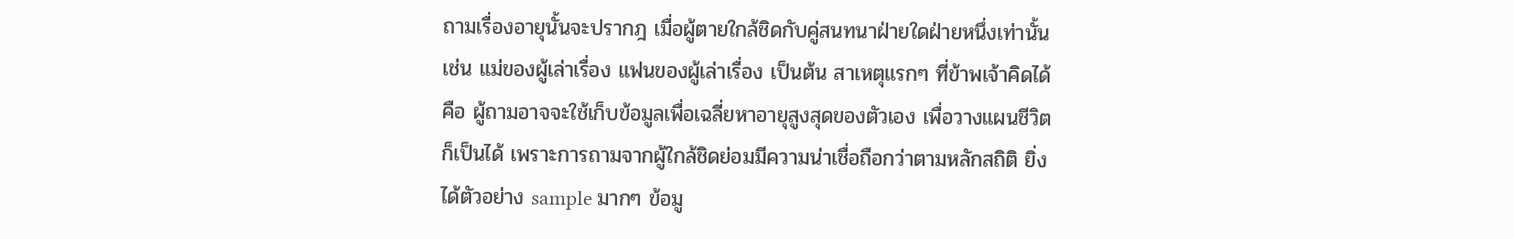ถามเรื่องอายุนั้นจะปรากฎ เมื่อผู้ตายใกล้ชิดกับคู่สนทนาฝ่ายใดฝ่ายหนึ่งเท่านั้น เช่น แม่ของผู้เล่าเรื่อง แฟนของผู้เล่าเรื่อง เป็นต้น สาเหตุแรกๆ ที่ข้าพเจ้าคิดได้คือ ผู้ถามอาจจะใช้เก็บข้อมูลเพื่อเฉลี่ยหาอายุสูงสุดของตัวเอง เพื่อวางแผนชีวิตก็เป็นได้ เพราะการถามจากผู้ใกล้ชิดย่อมมีความน่าเชื่อถือกว่าตามหลักสถิติ ยิ่งได้ตัวอย่าง sample มากๆ ข้อมู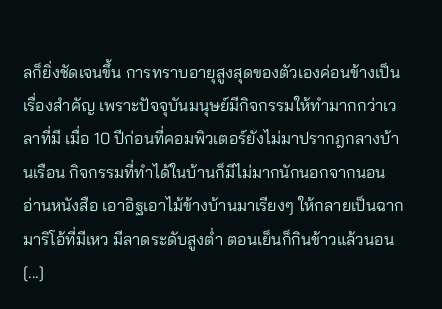ลก็ยิ่งชัดเจนขึ้น การทราบอายุสูงสุดของตัวเองค่อนข้างเป็นเรื่องสำคัญ เพราะปัจจุบันมนุษย์มีกิจกรรมให้ทำมากกว่าเวลาที่มี เมื่อ 10 ปีก่อนที่คอมพิวเตอร์ยังไม่มาปรากฎกลางบ้านเรือน กิจกรรมที่ทำได้ในบ้านก็มีไม่มากนักนอกจากนอน อ่านหนังสือ เอาอิฐเอาไม้ข้างบ้านมาเรียงๆ ให้กลายเป็นฉากมาริโอ้ที่มีเหว มีลาดระดับสูงต่ำ ตอนเย็นก็กินข้าวแล้วนอน [...]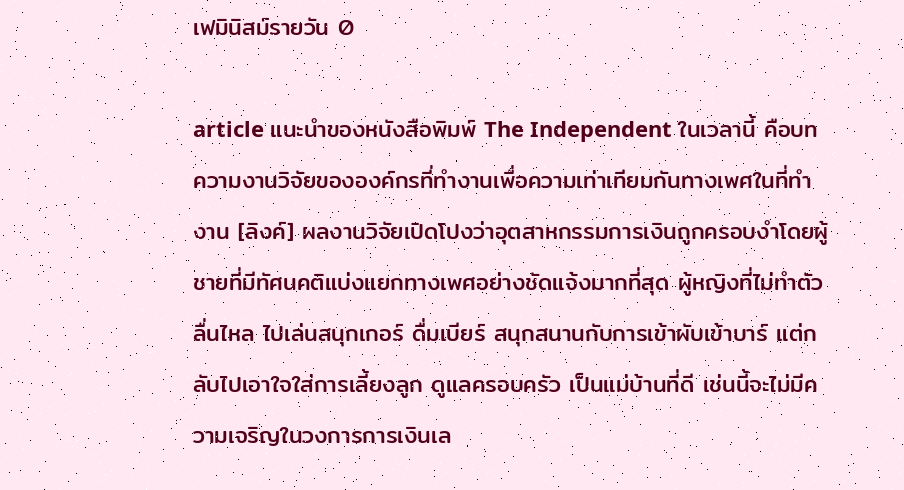เฟมินิสม์รายวัน 0

article แนะนำของหนังสือพิมพ์ The Independent ในเวลานี้ คือบทความงานวิจัยขององค์กรที่ทำงานเพื่อความเท่าเทียมกันทางเพศในที่ทำงาน [ลิงค์] ผลงานวิจัยเปิดโปงว่าอุตสาหกรรมการเงินถูกครอบงำโดยผู้ชายที่มีทัศนคติแบ่งแยกทางเพศอย่างชัดแจ้งมากที่สุด ผู้หญิงที่ไม่ทำตัวลื่นไหล ไปเล่นสนุกเกอร์ ดื่มเบียร์ สนุกสนานกับการเข้าผับเข้าบาร์ แต่กลับไปเอาใจใส่การเลี้ยงลูก ดูแลครอบครัว เป็นแม่บ้านที่ดี เช่นนี้จะไม่มีความเจริญในวงการการเงินเล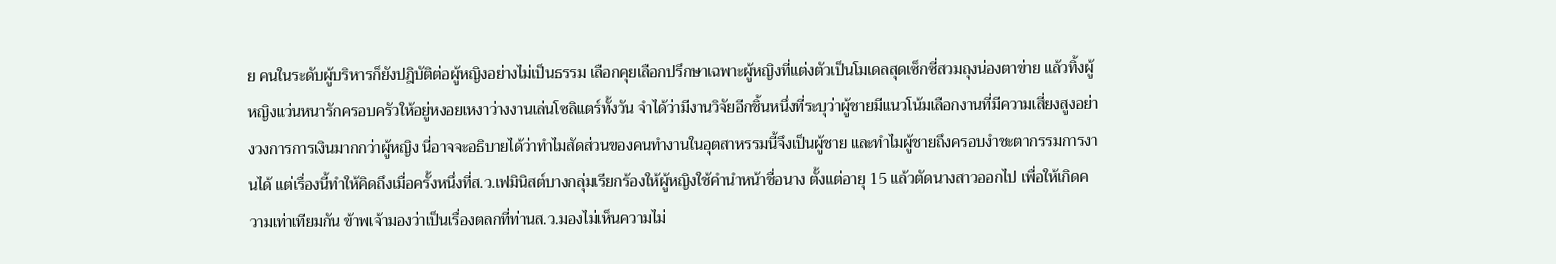ย คนในระดับผู้บริหารก็ยังปฎิบัติต่อผู้หญิงอย่างไม่เป็นธรรม เลือกคุยเลือกปรึกษาเฉพาะผู้หญิงที่แต่งตัวเป็นโมเดลสุดเซ็กซี่สวมถุงน่องตาข่าย แล้วทิ้งผู้หญิงแว่นหนารักครอบครัวให้อยู่หงอยเหงาว่างงานเล่นโซลิแตร์ทั้งวัน จำได้ว่ามีงานวิจัยอีกชิ้นหนึ่งที่ระบุว่าผู้ชายมีแนวโน้มเลือกงานที่มีความเสี่ยงสูงอย่างวงการการเงินมากกว่าผู้หญิง นี่อาจจะอธิบายได้ว่าทำไมสัดส่วนของคนทำงานในอุตสาหรรมนี้จึงเป็นผู้ชาย และทำไมผู้ชายถึงครอบงำชะตากรรมการงานได้ แต่เรื่องนี้ทำให้คิดถึงเมื่อครั้งหนึ่งที่ส.ว.เฟมินิสต์บางกลุ่มเรียกร้องให้ผู้หญิงใช้คำนำหน้าชื่อนาง ตั้งแต่อายุ 15 แล้วตัดนางสาวออกไป เพื่อให้เกิดความเท่าเทียมกัน ข้าพเจ้ามองว่าเป็นเรื่องตลกที่ท่านส.ว.มองไม่เห็นความไม่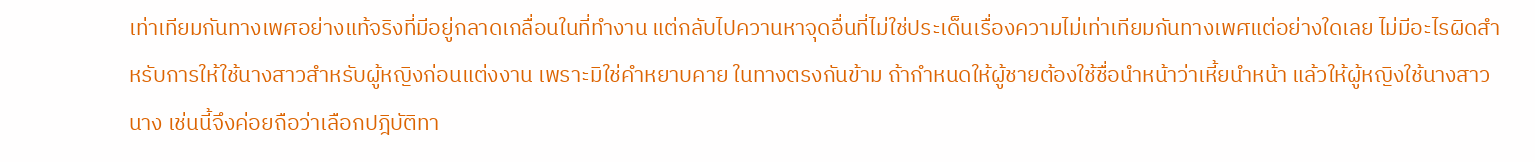เท่าเทียมกันทางเพศอย่างแท้จริงที่มีอยู่กลาดเกลื่อนในที่ทำงาน แต่กลับไปควานหาจุดอื่นที่ไม่ใช่ประเด็นเรื่องความไม่เท่าเทียมกันทางเพศแต่อย่างใดเลย ไม่มีอะไรผิดสำหรับการให้ใช้นางสาวสำหรับผู้หญิงก่อนแต่งงาน เพราะมิใช่คำหยาบคาย ในทางตรงกันข้าม ถ้ากำหนดให้ผู้ชายต้องใช้ชื่อนำหน้าว่าเหี้ยนำหน้า แล้วให้ผู้หญิงใช้นางสาว นาง เช่นนี้จึงค่อยถือว่าเลือกปฎิบัติทา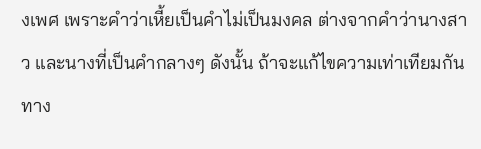งเพศ เพราะคำว่าเหี้ยเป็นคำไม่เป็นมงคล ต่างจากคำว่านางสาว และนางที่เป็นคำกลางๆ ดังนั้น ถ้าจะแก้ไขความเท่าเทียมกันทาง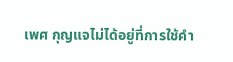เพศ กุญแจไม่ได้อยู่ที่การใช้คำ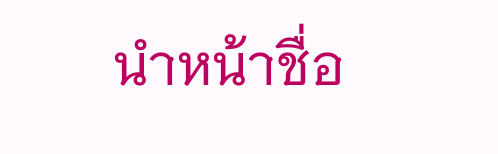นำหน้าชื่อ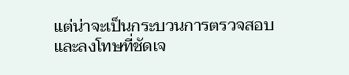แต่น่าจะเป็นกระบวนการตรวจสอบและลงโทษที่ชัดเจ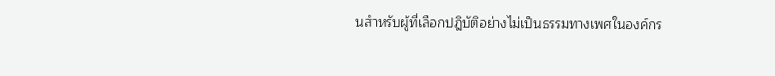นสำหรับผู้ที่เลือกปฎิบัติอย่างไม่เป็นธรรมทางเพศในองค์กร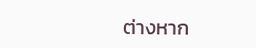ต่างหาก